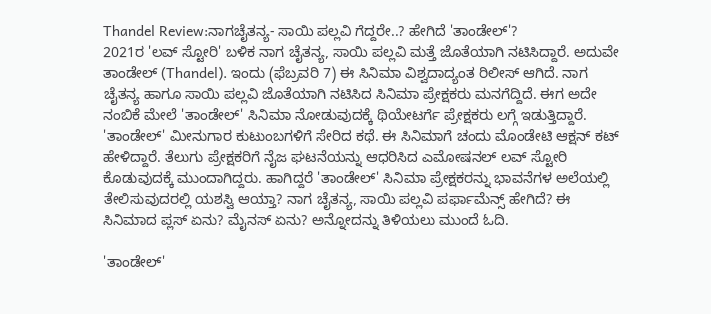Thandel Review:ನಾಗಚೈತನ್ಯ- ಸಾಯಿ ಪಲ್ಲವಿ ಗೆದ್ದರೇ..? ಹೇಗಿದೆ 'ತಾಂಡೇಲ್'?
2021ರ 'ಲವ್ ಸ್ಟೋರಿ' ಬಳಿಕ ನಾಗ ಚೈತನ್ಯ, ಸಾಯಿ ಪಲ್ಲವಿ ಮತ್ತೆ ಜೊತೆಯಾಗಿ ನಟಿಸಿದ್ದಾರೆ. ಅದುವೇ ತಾಂಡೇಲ್ (Thandel). ಇಂದು (ಫೆಬ್ರವರಿ 7) ಈ ಸಿನಿಮಾ ವಿಶ್ವದಾದ್ಯಂತ ರಿಲೀಸ್ ಆಗಿದೆ. ನಾಗ ಚೈತನ್ಯ ಹಾಗೂ ಸಾಯಿ ಪಲ್ಲವಿ ಜೊತೆಯಾಗಿ ನಟಿಸಿದ ಸಿನಿಮಾ ಪ್ರೇಕ್ಷಕರು ಮನಗೆದ್ದಿದೆ. ಈಗ ಅದೇ ನಂಬಿಕೆ ಮೇಲೆ 'ತಾಂಡೇಲ್' ಸಿನಿಮಾ ನೋಡುವುದಕ್ಕೆ ಥಿಯೇಟರ್ಗೆ ಪ್ರೇಕ್ಷಕರು ಲಗ್ಗೆ ಇಡುತ್ತಿದ್ದಾರೆ.
'ತಾಂಡೇಲ್' ಮೀನುಗಾರ ಕುಟುಂಬಗಳಿಗೆ ಸೇರಿದ ಕಥೆ. ಈ ಸಿನಿಮಾಗೆ ಚಂದು ಮೊಂಡೇಟಿ ಆಕ್ಷನ್ ಕಟ್ ಹೇಳಿದ್ದಾರೆ. ತೆಲುಗು ಪ್ರೇಕ್ಷಕರಿಗೆ ನೈಜ ಘಟನೆಯನ್ನು ಆಧರಿಸಿದ ಎಮೋಷನಲ್ ಲವ್ ಸ್ಟೋರಿ ಕೊಡುವುದಕ್ಕೆ ಮುಂದಾಗಿದ್ದರು. ಹಾಗಿದ್ದರೆ 'ತಾಂಡೇಲ್' ಸಿನಿಮಾ ಪ್ರೇಕ್ಷಕರನ್ನು ಭಾವನೆಗಳ ಅಲೆಯಲ್ಲಿ ತೇಲಿಸುವುದರಲ್ಲಿ ಯಶಸ್ವಿ ಆಯ್ತಾ? ನಾಗ ಚೈತನ್ಯ, ಸಾಯಿ ಪಲ್ಲವಿ ಪರ್ಫಾಮೆನ್ಸ್ ಹೇಗಿದೆ? ಈ ಸಿನಿಮಾದ ಪ್ಲಸ್ ಏನು? ಮೈನಸ್ ಏನು? ಅನ್ನೋದನ್ನು ತಿಳಿಯಲು ಮುಂದೆ ಓದಿ.

'ತಾಂಡೇಲ್'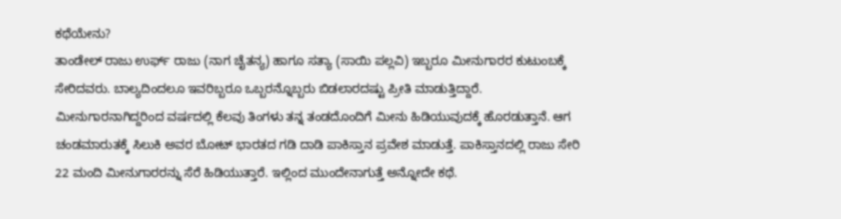ಕಥೆಯೇನು?
ತಾಂಡೇಲ್ ರಾಜು ಉರ್ಫ್ ರಾಜು (ನಾಗ ಚೈತನ್ಯ) ಹಾಗೂ ಸತ್ಯಾ (ಸಾಯಿ ಪಲ್ಲವಿ) ಇಬ್ಬರೂ ಮೀನುಗಾರರ ಕುಟುಂಬಕ್ಕೆ ಸೇರಿದವರು. ಬಾಲ್ಯದಿಂದಲೂ ಇವರಿಬ್ಬರೂ ಒಬ್ಬರನ್ನೊಬ್ಬರು ಬಿಡಲಾರದಷ್ಟು ಪ್ರೀತಿ ಮಾಡುತ್ತಿದ್ದಾರೆ. ಮೀನುಗಾರನಾಗಿದ್ದರಿಂದ ವರ್ಷದಲ್ಲಿ ಕೆಲವು ತಿಂಗಳು ತನ್ನ ತಂಡದೊಂದಿಗೆ ಮೀನು ಹಿಡಿಯುವುದಕ್ಕೆ ಹೊರಡುತ್ತಾನೆ. ಆಗ ಚಂಡಮಾರುತಕ್ಕೆ ಸಿಲುಕಿ ಅವರ ಬೋಟ್ ಭಾರತದ ಗಡಿ ದಾಡಿ ಪಾಕಿಸ್ತಾನ ಪ್ರವೇಶ ಮಾಡುತ್ತೆ. ಪಾಕಿಸ್ತಾನದಲ್ಲಿ ರಾಜು ಸೇರಿ 22 ಮಂದಿ ಮೀನುಗಾರರನ್ನು ಸೆರೆ ಹಿಡಿಯುತ್ತಾರೆ. ಇಲ್ಲಿಂದ ಮುಂದೇನಾಗುತ್ತೆ ಅನ್ನೋದೇ ಕಥೆ.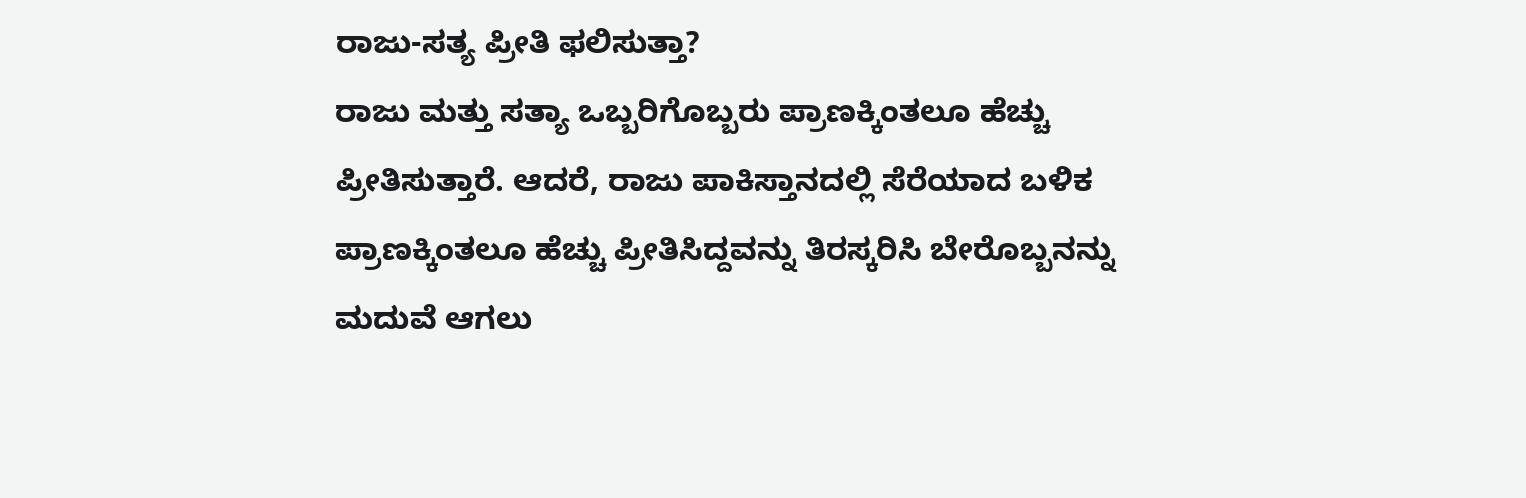ರಾಜು-ಸತ್ಯ ಪ್ರೀತಿ ಫಲಿಸುತ್ತಾ?
ರಾಜು ಮತ್ತು ಸತ್ಯಾ ಒಬ್ಬರಿಗೊಬ್ಬರು ಪ್ರಾಣಕ್ಕಿಂತಲೂ ಹೆಚ್ಚು ಪ್ರೀತಿಸುತ್ತಾರೆ. ಆದರೆ, ರಾಜು ಪಾಕಿಸ್ತಾನದಲ್ಲಿ ಸೆರೆಯಾದ ಬಳಿಕ ಪ್ರಾಣಕ್ಕಿಂತಲೂ ಹೆಚ್ಚು ಪ್ರೀತಿಸಿದ್ದವನ್ನು ತಿರಸ್ಕರಿಸಿ ಬೇರೊಬ್ಬನನ್ನು ಮದುವೆ ಆಗಲು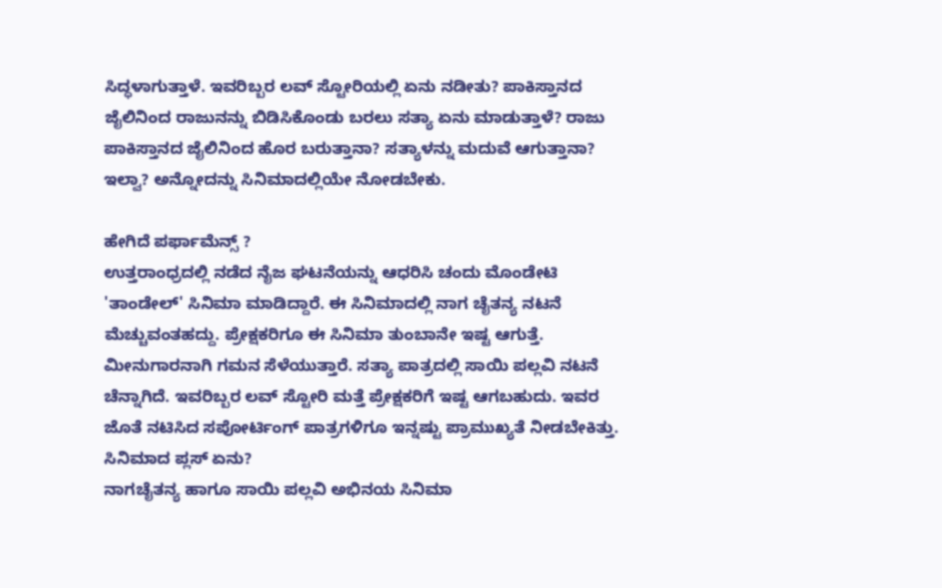ಸಿದ್ಧಳಾಗುತ್ತಾಳೆ. ಇವರಿಬ್ಬರ ಲವ್ ಸ್ಟೋರಿಯಲ್ಲಿ ಏನು ನಡೀತು? ಪಾಕಿಸ್ತಾನದ ಜೈಲಿನಿಂದ ರಾಜುನನ್ನು ಬಿಡಿಸಿಕೊಂಡು ಬರಲು ಸತ್ಯಾ ಏನು ಮಾಡುತ್ತಾಳೆ? ರಾಜು ಪಾಕಿಸ್ತಾನದ ಜೈಲಿನಿಂದ ಹೊರ ಬರುತ್ತಾನಾ? ಸತ್ಯಾಳನ್ನು ಮದುವೆ ಆಗುತ್ತಾನಾ? ಇಲ್ವಾ? ಅನ್ನೋದನ್ನು ಸಿನಿಮಾದಲ್ಲಿಯೇ ನೋಡಬೇಕು.

ಹೇಗಿದೆ ಪರ್ಫಾಮೆನ್ಸ್ ?
ಉತ್ತರಾಂಧ್ರದಲ್ಲಿ ನಡೆದ ನೈಜ ಘಟನೆಯನ್ನು ಆಧರಿಸಿ ಚಂದು ಮೊಂಡೇಟಿ 'ತಾಂಡೇಲ್' ಸಿನಿಮಾ ಮಾಡಿದ್ದಾರೆ. ಈ ಸಿನಿಮಾದಲ್ಲಿ ನಾಗ ಚೈತನ್ಯ ನಟನೆ ಮೆಚ್ಚುವಂತಹದ್ದು. ಪ್ರೇಕ್ಷಕರಿಗೂ ಈ ಸಿನಿಮಾ ತುಂಬಾನೇ ಇಷ್ಟ ಆಗುತ್ತೆ. ಮೀನುಗಾರನಾಗಿ ಗಮನ ಸೆಳೆಯುತ್ತಾರೆ. ಸತ್ಯಾ ಪಾತ್ರದಲ್ಲಿ ಸಾಯಿ ಪಲ್ಲವಿ ನಟನೆ ಚೆನ್ನಾಗಿದೆ. ಇವರಿಬ್ಬರ ಲವ್ ಸ್ಟೋರಿ ಮತ್ತೆ ಪ್ರೇಕ್ಷಕರಿಗೆ ಇಷ್ಟ ಆಗಬಹುದು. ಇವರ ಜೊತೆ ನಟಿಸಿದ ಸಪೋರ್ಟಿಂಗ್ ಪಾತ್ರಗಳಿಗೂ ಇನ್ನಷ್ಟು ಪ್ರಾಮುಖ್ಯತೆ ನೀಡಬೇಕಿತ್ತು.
ಸಿನಿಮಾದ ಪ್ಲಸ್ ಏನು?
ನಾಗಚೈತನ್ಯ ಹಾಗೂ ಸಾಯಿ ಪಲ್ಲವಿ ಅಭಿನಯ ಸಿನಿಮಾ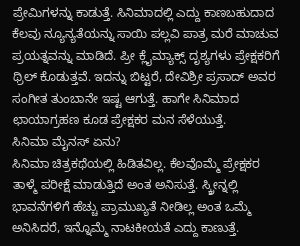ಪ್ರೇಮಿಗಳನ್ನು ಕಾಡುತ್ತೆ. ಸಿನಿಮಾದಲ್ಲಿ ಎದ್ದು ಕಾಣಬಹುದಾದ ಕೆಲವು ನ್ಯೂನ್ಯತೆಯನ್ನು ಸಾಯಿ ಪಲ್ಲವಿ ಪಾತ್ರ ಮರೆ ಮಾಚುವ ಪ್ರಯತ್ನವನ್ನು ಮಾಡಿದೆ. ಪ್ರೀ ಕ್ಲೈಮ್ಯಾಕ್ಸ್ ದೃಶ್ಯಗಳು ಪ್ರೇಕ್ಷಕರಿಗೆ ಥ್ರಿಲ್ ಕೊಡುತ್ತವೆ. ಇದನ್ನು ಬಿಟ್ಟರೆ, ದೇವಿಶ್ರೀ ಪ್ರಸಾದ್ ಅವರ ಸಂಗೀತ ತುಂಬಾನೇ ಇಷ್ಟ ಆಗುತ್ತೆ. ಹಾಗೇ ಸಿನಿಮಾದ ಛಾಯಾಗ್ರಹಣ ಕೂಡ ಪ್ರೇಕ್ಷಕರ ಮನ ಸೆಳೆಯುತ್ತೆ.
ಸಿನಿಮಾ ಮೈನಸ್ ಏನು?
ಸಿನಿಮಾ ಚಿತ್ರಕಥೆಯಲ್ಲಿ ಹಿಡಿತವಿಲ್ಲ. ಕೆಲವೊಮ್ಮೆ ಪ್ರೇಕ್ಷಕರ ತಾಳ್ಮೆ ಪರೀಕ್ಷೆ ಮಾಡುತ್ತಿದೆ ಅಂತ ಅನಿಸುತ್ತೆ. ಸ್ಕ್ರೀನ್ನಲ್ಲಿ ಭಾವನೆಗಳಿಗೆ ಹೆಚ್ಚು ಪ್ರಾಮುಖ್ಯತೆ ನೀಡಿಲ್ಲ ಅಂತ ಒಮ್ಮೆ ಅನಿಸಿದರೆ, ಇನ್ನೊಮ್ಮೆ ನಾಟಕೀಯತೆ ಎದ್ದು ಕಾಣುತ್ತೆ.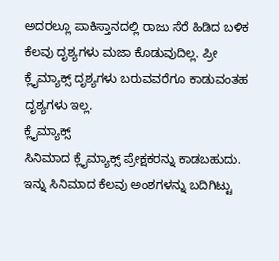ಅದರಲ್ಲೂ ಪಾಕಿಸ್ತಾನದಲ್ಲಿ ರಾಜು ಸೆರೆ ಹಿಡಿದ ಬಳಿಕ ಕೆಲವು ದೃಶ್ಯಗಳು ಮಜಾ ಕೊಡುವುದಿಲ್ಲ. ಪ್ರೀ ಕ್ಲೈಮ್ಯಾಕ್ಸ್ ದೃಶ್ಯಗಳು ಬರುವವರೆಗೂ ಕಾಡುವಂತಹ ದೃಶ್ಯಗಳು ಇಲ್ಲ.
ಕ್ಲೈಮ್ಯಾಕ್ಸ್
ಸಿನಿಮಾದ ಕ್ಲೈಮ್ಯಾಕ್ಸ್ ಪ್ರೇಕ್ಷಕರನ್ನು ಕಾಡಬಹುದು. ಇನ್ನು ಸಿನಿಮಾದ ಕೆಲವು ಅಂಶಗಳನ್ನು ಬದಿಗಿಟ್ಟು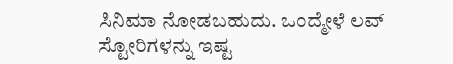ಸಿನಿಮಾ ನೋಡಬಹುದು. ಒಂದ್ಮೇಳೆ ಲವ್ ಸ್ಟೋರಿಗಳನ್ನು ಇಷ್ಟ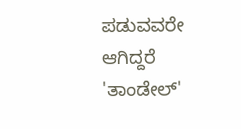ಪಡುವವರೇ ಆಗಿದ್ದರೆ 'ತಾಂಡೇಲ್'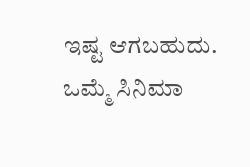ಇಷ್ಟ ಆಗಬಹುದು. ಒಮ್ಮೆ ಸಿನಿಮಾ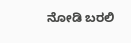ನೋಡಿ ಬರಲಿ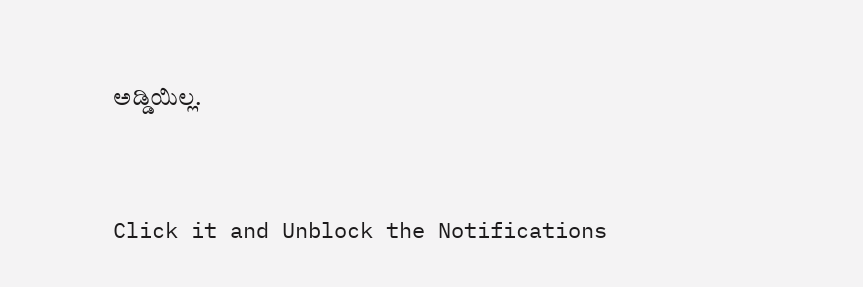ಅಡ್ಡಿಯಿಲ್ಲ.


Click it and Unblock the Notifications